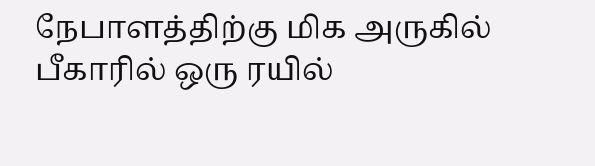நேபாளத்திற்கு மிக அருகில்
பீகாரில் ஒரு ரயில்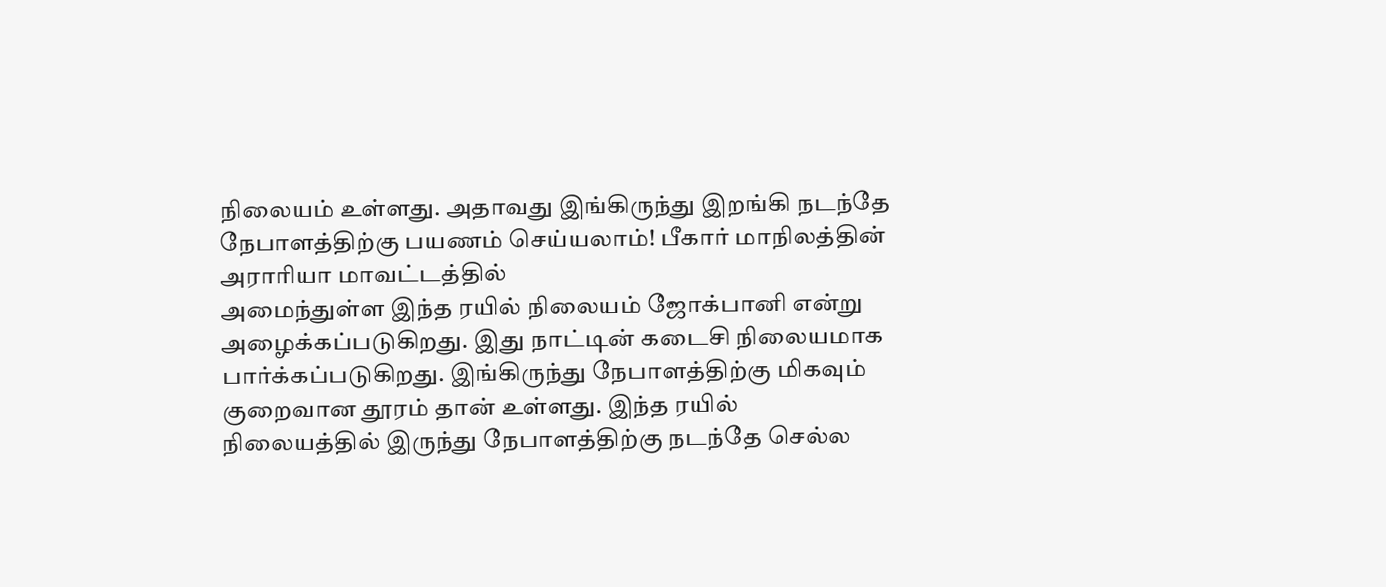நிலையம் உள்ளது. அதாவது இங்கிருந்து இறங்கி நடந்தே
நேபாளத்திற்கு பயணம் செய்யலாம்! பீகார் மாநிலத்தின் அராரியா மாவட்டத்தில்
அமைந்துள்ள இந்த ரயில் நிலையம் ஜோக்பானி என்று அழைக்கப்படுகிறது. இது நாட்டின் கடைசி நிலையமாக பார்க்கப்படுகிறது. இங்கிருந்து நேபாளத்திற்கு மிகவும் குறைவான தூரம் தான் உள்ளது. இந்த ரயில் நிலையத்தில் இருந்து நேபாளத்திற்கு நடந்தே செல்ல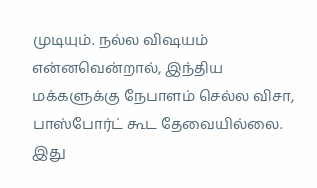முடியும். நல்ல விஷயம் என்னவென்றால், இந்திய மக்களுக்கு நேபாளம் செல்ல விசா, பாஸ்போர்ட் கூட தேவையில்லை. இது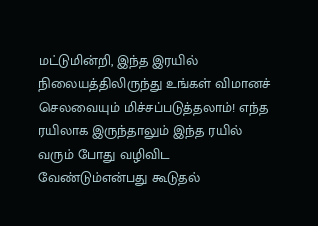மட்டுமின்றி, இந்த இரயில் நிலையத்திலிருந்து உங்கள் விமானச் செலவையும் மிச்சப்படுத்தலாம்! எந்த ரயிலாக இருந்தாலும் இந்த ரயில் வரும் போது வழிவிட வேண்டும்என்பது கூடுதல்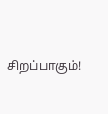சிறப்பாகும்!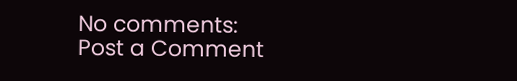No comments:
Post a Comment